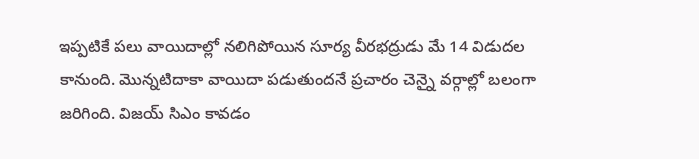ఇప్పటికే పలు వాయిదాల్లో నలిగిపోయిన సూర్య వీరభద్రుడు మే 14 విడుదల కానుంది. మొన్నటిదాకా వాయిదా పడుతుందనే ప్రచారం చెన్నై వర్గాల్లో బలంగా జరిగింది. విజయ్ సిఎం కావడం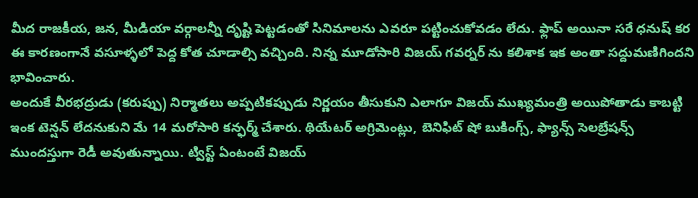మీద రాజకీయ, జన, మీడియా వర్గాలన్నీ దృష్టి పెట్టడంతో సినిమాలను ఎవరూ పట్టించుకోవడం లేదు. ఫ్లాప్ అయినా సరే ధనుష్ కర ఈ కారణంగానే వసూళ్ళలో పెద్ద కోత చూడాల్సి వచ్చింది. నిన్న మూడోసారి విజయ్ గవర్నర్ ను కలిశాక ఇక అంతా సద్దుమణిగిందని భావించారు.
అందుకే వీరభద్రుడు (కరుప్పు) నిర్మాతలు అప్పటికప్పుడు నిర్ణయం తీసుకుని ఎలాగూ విజయ్ ముఖ్యమంత్రి అయిపోతాడు కాబట్టి ఇంక టెన్షన్ లేదనుకుని మే 14 మరోసారి కన్ఫర్మ్ చేశారు. థియేటర్ అగ్రిమెంట్లు, బెనిఫిట్ షో బుకింగ్స్, ఫ్యాన్స్ సెలబ్రేషన్స్ ముందస్తుగా రెడీ అవుతున్నాయి. ట్విస్ట్ ఏంటంటే విజయ్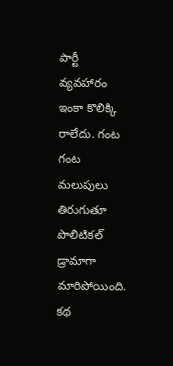పార్టీ వ్యవహారం ఇంకా కొలిక్కి రాలేదు. గంట గంట మలుపులు తిరుగుతూ పొలిటికల్ డ్రామాగా మారిపోయింది. కథ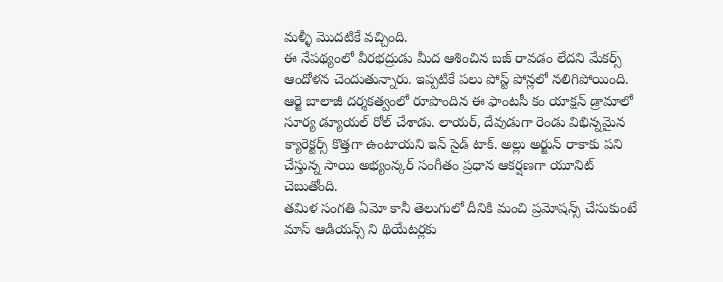మళ్ళీ మొదటికే వచ్చింది.
ఈ నేపథ్యంలో వీరభద్రుడు మీద ఆశించిన బజ్ రావడం లేదని మేకర్స్ ఆందోళన చెందుతున్నారు. ఇప్పటికే పలు పోస్ట్ పోన్లలో నలిగిపోయింది. ఆర్జె బాలాజీ దర్శకత్వంలో రూపొందిన ఈ ఫాంటసీ కం యాక్షన్ డ్రామాలో సూర్య డ్యూయల్ రోల్ చేశాడు. లాయర్, దేవుడుగా రెండు విభిన్నమైన క్యారెక్టర్స్ కొత్తగా ఉంటాయని ఇన్ సైడ్ టాక్. అల్లు అర్జున్ రాకాకు పని చేస్తున్న సాయి అభ్యంన్కర్ సంగీతం ప్రధాన ఆకర్షణగా యూనిట్ చెబుతోంది.
తమిళ సంగతి ఏమో కానీ తెలుగులో దీనికి మంచి ప్రమోషన్స్ చేసుకుంటే మాస్ ఆడియన్స్ ని థియేటర్లకు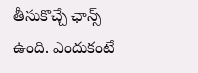తీసుకొచ్చే ఛాన్స్ ఉంది. ఎందుకంటే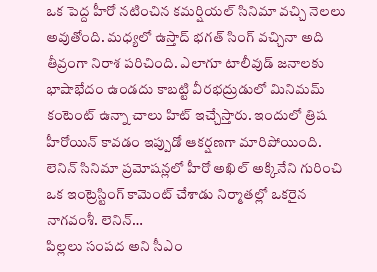ఒక పెద్ద హీరో నటించిన కమర్షియల్ సినిమా వచ్చి నెలలు అవుతోంది. మధ్యలో ఉస్తాద్ భగత్ సింగ్ వచ్చినా అది తీవ్రంగా నిరాశ పరిచింది. ఎలాగూ టాలీవుడ్ జనాలకు భాషాభేదం ఉండదు కాబట్టి వీరభద్రుడులో మినిమమ్ కంటెంట్ ఉన్నా చాలు హిట్ ఇచ్చేస్తారు. ఇందులో త్రిష హీరోయిన్ కావడం ఇప్పుడో ఆకర్షణగా మారిపోయింది.
లెనిన్ సినిమా ప్రమోషన్లలో హీరో అఖిల్ అక్కినేని గురించి ఒక ఇంట్రెస్టింగ్ కామెంట్ చేశాడు నిర్మాతల్లో ఒకరైన నాగవంశీ. లెనిన్…
పిల్లలు సంపద అని సీఎం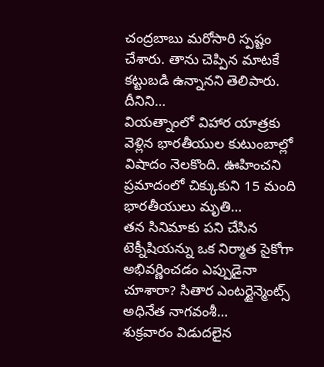చంద్రబాబు మరోసారి స్పష్టం చేశారు. తాను చెప్పిన మాటకే కట్టుబడి ఉన్నానని తెలిపారు. దీనిని…
వియత్నాంలో విహార యాత్రకు వెళ్లిన భారతీయుల కుటుంబాల్లో విషాదం నెలకొంది. ఊహించని ప్రమాదంలో చిక్కుకుని 15 మంది భారతీయులు మృతి…
తన సినిమాకు పని చేసిన టెక్నీషియన్ను ఒక నిర్మాత సైకోగా అభివర్ణించడం ఎప్పుడైనా చూశారా? సితార ఎంటర్టైన్మెంట్స్ అధినేత నాగవంశీ…
శుక్రవారం విడుదలైన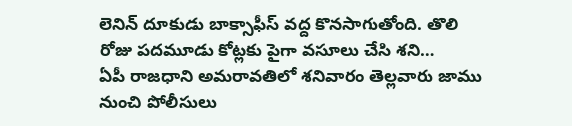లెనిన్ దూకుడు బాక్సాఫీస్ వద్ద కొనసాగుతోంది. తొలి రోజు పదమూడు కోట్లకు పైగా వసూలు చేసి శని…
ఏపీ రాజధాని అమరావతిలో శనివారం తెల్లవారు జాము నుంచి పోలీసులు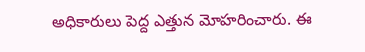అధికారులు పెద్ద ఎత్తున మోహరించారు. ఈ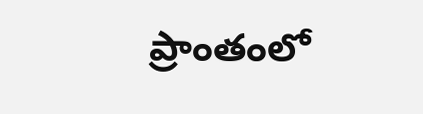ప్రాంతంలో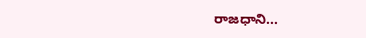రాజధాని…